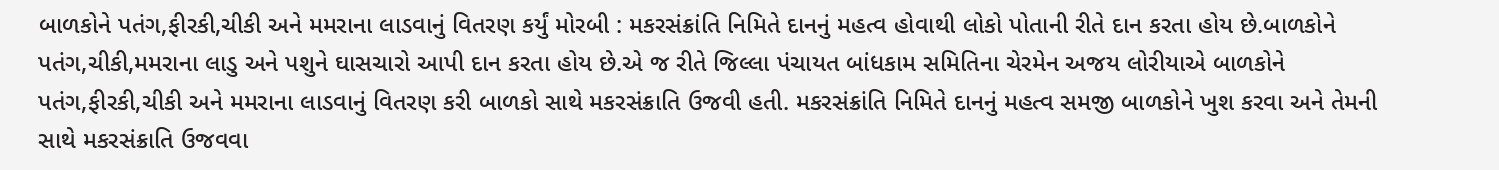બાળકોને પતંગ,ફીરકી,ચીકી અને મમરાના લાડવાનું વિતરણ કર્યું મોરબી : મકરસંક્રાંતિ નિમિતે દાનનું મહત્વ હોવાથી લોકો પોતાની રીતે દાન કરતા હોય છે.બાળકોને પતંગ,ચીકી,મમરાના લાડુ અને પશુને ઘાસચારો આપી દાન કરતા હોય છે.એ જ રીતે જિલ્લા પંચાયત બાંધકામ સમિતિના ચેરમેન અજય લોરીયાએ બાળકોને પતંગ,ફીરકી,ચીકી અને મમરાના લાડવાનું વિતરણ કરી બાળકો સાથે મકરસંક્રાતિ ઉજવી હતી. મકરસંક્રાંતિ નિમિતે દાનનું મહત્વ સમજી બાળકોને ખુશ કરવા અને તેમની સાથે મકરસંક્રાતિ ઉજવવા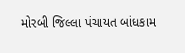મોરબી જિલ્લા પંચાયત બાંધકામ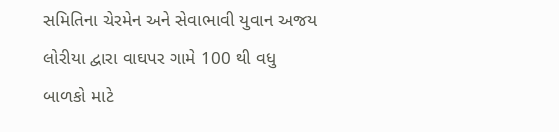સમિતિના ચેરમેન અને સેવાભાવી યુવાન અજય લોરીયા દ્વારા વાઘપર ગામે 100 થી વધુ બાળકો માટે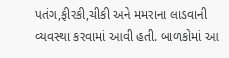પતંગ,ફીરકી,ચીકી અને મમરાના લાડવાની વ્યવસ્થા કરવામાં આવી હતી. બાળકોમાં આ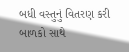બધી વસ્તુનું વિતરણ કરી બાળકો સાથે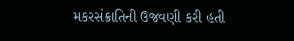મકરસંક્રાતિની ઉજવણી કરી હતી